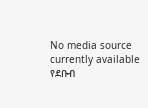No media source currently available
የደቡብ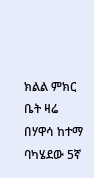ክልል ምክር ቤት ዛሬ በሃዋሳ ከተማ ባካሄደው 5ኛ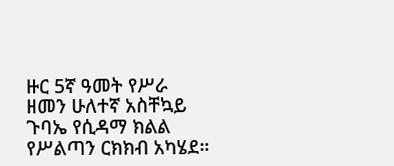ዙር 5ኛ ዓመት የሥራ ዘመን ሁለተኛ አስቸኳይ ጉባኤ የሲዳማ ክልል የሥልጣን ርክክብ አካሄደ።